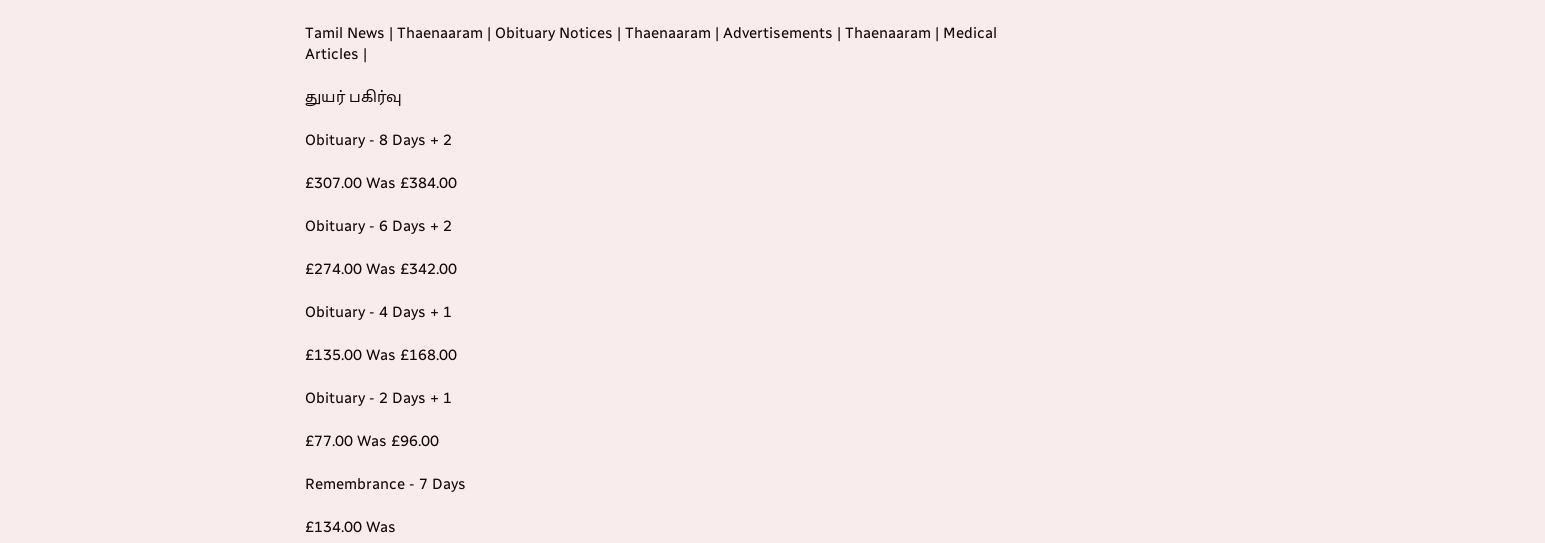Tamil News | Thaenaaram | Obituary Notices | Thaenaaram | Advertisements | Thaenaaram | Medical Articles |

துயர் பகிர்வு

Obituary - 8 Days + 2

£307.00 Was £384.00

Obituary - 6 Days + 2

£274.00 Was £342.00

Obituary - 4 Days + 1

£135.00 Was £168.00

Obituary - 2 Days + 1

£77.00 Was £96.00

Remembrance - 7 Days

£134.00 Was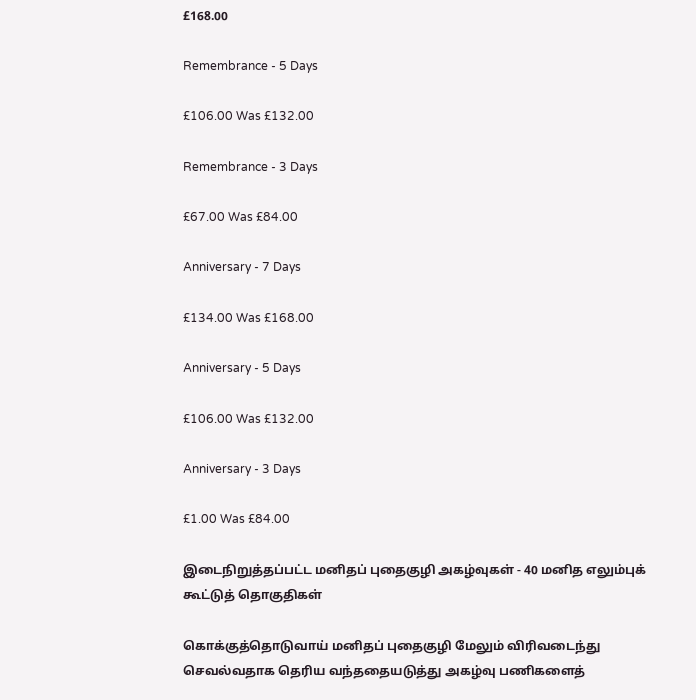£168.00

Remembrance - 5 Days

£106.00 Was £132.00

Remembrance - 3 Days

£67.00 Was £84.00

Anniversary - 7 Days

£134.00 Was £168.00

Anniversary - 5 Days

£106.00 Was £132.00

Anniversary - 3 Days

£1.00 Was £84.00

இடைநிறுத்தப்பட்ட மனிதப் புதைகுழி அகழ்வுகள் - 40 மனித எலும்புக் கூட்டுத் தொகுதிகள்

கொக்குத்தொடுவாய் மனிதப் புதைகுழி மேலும் விரிவடைந்து செவல்வதாக தெரிய வந்ததையடுத்து அகழ்வு பணிகளைத்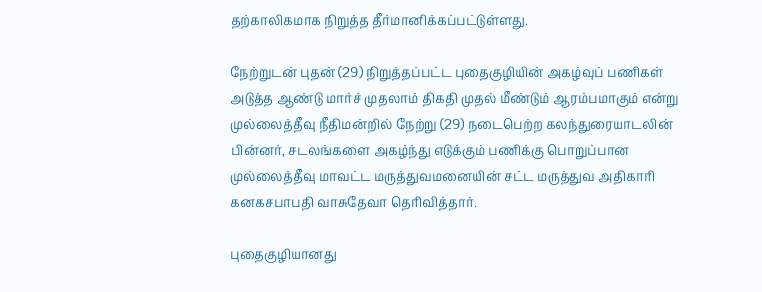தற்காலிகமாக நிறுத்த தீர்மானிக்கப்பட்டுள்ளது.

நேற்றுடன் புதன் (29) நிறுத்தப்பட்ட புதைகுழியின் அகழ்வுப் பணிகள் அடுத்த ஆண்டு மார்ச் முதலாம் திகதி முதல் மீண்டும் ஆரம்பமாகும் என்று முல்லைத்தீவு நீதிமன்றில் நேற்று (29) நடைபெற்ற கலந்துரையாடலின் பின்னர், சடலங்களை அகழ்ந்து எடுக்கும் பணிக்கு பொறுப்பான முல்லைத்தீவு மாவட்ட மருத்துவமனையின் சட்ட மருத்துவ அதிகாரி கனகசபாபதி வாசுதேவா தெரிவித்தார்.

புதைகுழியானது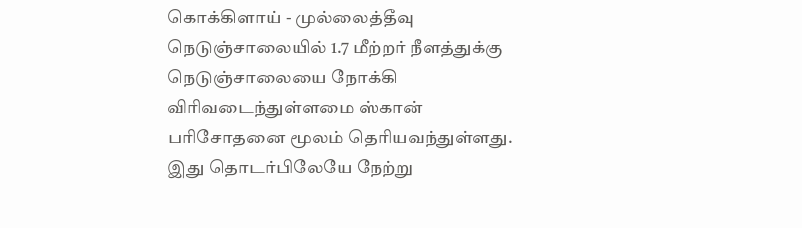கொக்கிளாய் - முல்லைத்தீவு நெடுஞ்சாலையில் 1.7 மீற்றர் நீளத்துக்கு நெடுஞ்சாலையை நோக்கி விரிவடைந்துள்ளமை ஸ்கான் பரிசோதனை மூலம் தெரியவந்துள்ளது. இது தொடர்பிலேயே நேற்று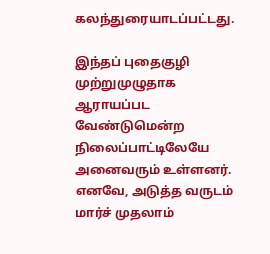கலந்துரையாடப்பட்டது.

இந்தப் புதைகுழி முற்றுமுழுதாக ஆராயப்பட வேண்டுமென்ற நிலைப்பாட்டிலேயே அனைவரும் உள்ளனர். எனவே, அடுத்த வருடம் மார்ச் முதலாம்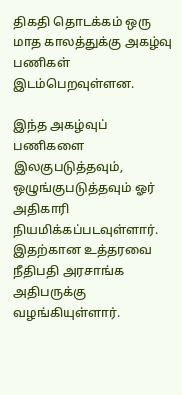திகதி தொடக்கம் ஒரு மாத காலத்துக்கு அகழ்வு பணிகள் இடம்பெறவுள்ளன.

இந்த அகழ்வுப் பணிகளை இலகுபடுத்தவும், ஒழுங்குபடுத்தவும் ஓர் அதிகாரி நியமிக்கப்படவுள்ளார். இதற்கான உத்தரவை நீதிபதி அரசாங்க அதிபருக்கு வழங்கியுள்ளார்.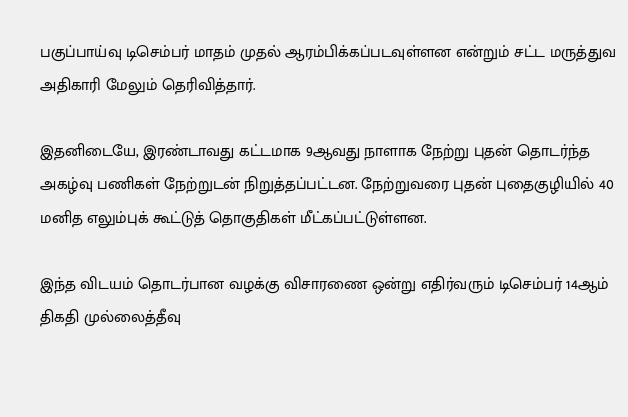பகுப்பாய்வு டிசெம்பர் மாதம் முதல் ஆரம்பிக்கப்படவுள்ளன என்றும் சட்ட மருத்துவ அதிகாரி மேலும் தெரிவித்தார்.

இதனிடையே, இரண்டாவது கட்டமாக 9ஆவது நாளாக நேற்று புதன் தொடர்ந்த அகழ்வு பணிகள் நேற்றுடன் நிறுத்தப்பட்டன. நேற்றுவரை புதன் புதைகுழியில் 40 மனித எலும்புக் கூட்டுத் தொகுதிகள் மீட்கப்பட்டுள்ளன.

இந்த விடயம் தொடர்பான வழக்கு விசாரணை ஒன்று எதிர்வரும் டிசெம்பர் 14ஆம் திகதி முல்லைத்தீவு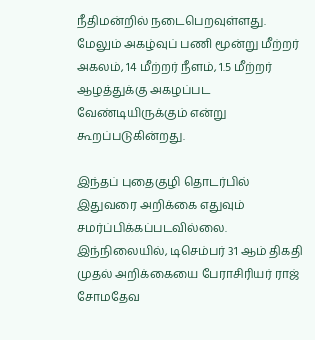நீதிமன்றில் நடைபெறவுள்ளது. மேலும் அகழ்வுப் பணி மூன்று மீற்றர் அகலம், 14 மீற்றர் நீளம், 1.5 மீற்றர் ஆழத்துக்கு அகழப்பட வேண்டியிருக்கும் என்று கூறப்படுகின்றது.

இந்தப் புதைகுழி தொடர்பில் இதுவரை அறிக்கை எதுவும் சமர்ப்பிக்கப்படவில்லை. இந்நிலையில், டிசெம்பர் 31 ஆம் திகதி முதல் அறிக்கையை பேராசிரியர் ராஜ் சோமதேவ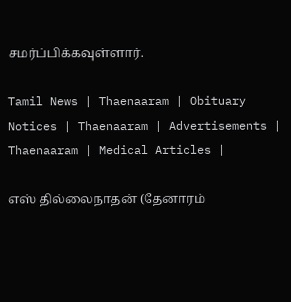சமர்ப்பிக்கவுள்ளார்.

Tamil News | Thaenaaram | Obituary Notices | Thaenaaram | Advertisements | Thaenaaram | Medical Articles |

எஸ் தில்லைநாதன் (தேனாரம்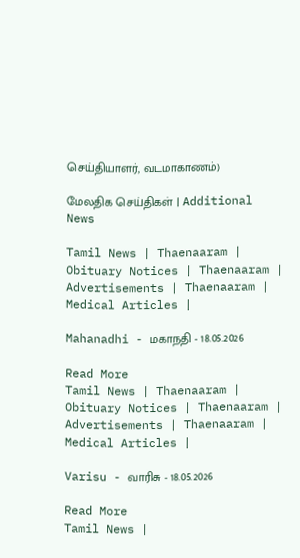செய்தியாளர், வடமாகாணம்)

மேலதிக செய்திகள் | Additional News

Tamil News | Thaenaaram | Obituary Notices | Thaenaaram | Advertisements | Thaenaaram | Medical Articles |

Mahanadhi - மகாநதி - 18.05.2026

Read More
Tamil News | Thaenaaram | Obituary Notices | Thaenaaram | Advertisements | Thaenaaram | Medical Articles |

Varisu - வாரிசு - 18.05.2026

Read More
Tamil News |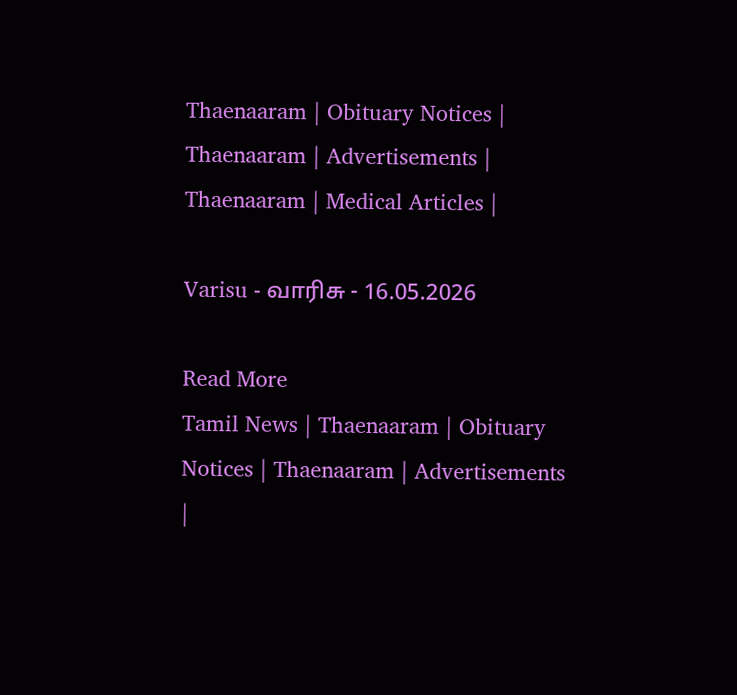Thaenaaram | Obituary Notices | Thaenaaram | Advertisements | Thaenaaram | Medical Articles |

Varisu - வாரிசு - 16.05.2026

Read More
Tamil News | Thaenaaram | Obituary Notices | Thaenaaram | Advertisements |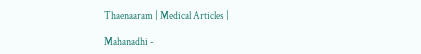Thaenaaram | Medical Articles |

Mahanadhi -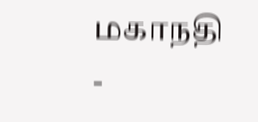மகாநதி -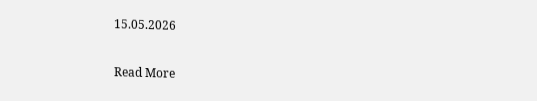15.05.2026

Read More